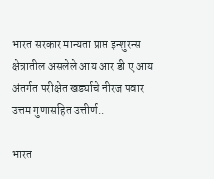भारत सरकार मान्यता प्राप्त इन्शुरन्स क्षेत्रातील असलेले आय आर डी ए आय अंतर्गत परीक्षेत खर्ड्याचे नीरज पवार उत्तम गुणासहित उत्तीर्ण..

भारत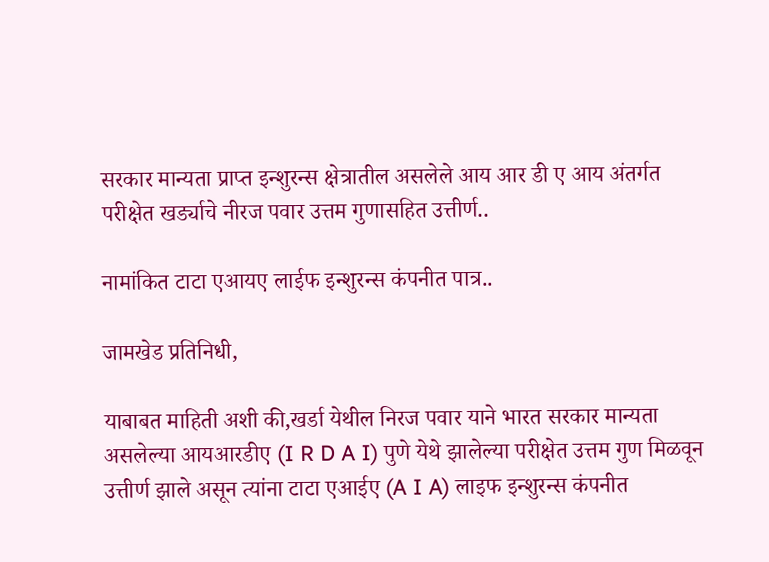सरकार मान्यता प्राप्त इन्शुरन्स क्षेत्रातील असलेले आय आर डी ए आय अंतर्गत परीक्षेत खर्ड्याचे नीरज पवार उत्तम गुणासहित उत्तीर्ण..

नामांकित टाटा एआयए लाईफ इन्शुरन्स कंपनीत पात्र..

जामखेड प्रतिनिधी,

याबाबत माहिती अशी की,खर्डा येथील निरज पवार याने भारत सरकार मान्यता असलेल्या आयआरडीए (I R D A I) पुणे येथे झालेल्या परीक्षेत उत्तम गुण मिळवून उत्तीर्ण झाले असून त्यांना टाटा एआईए (A I A) लाइफ इन्शुरन्स कंपनीत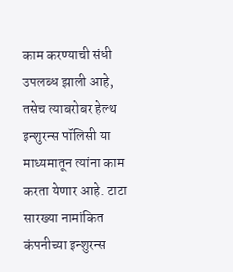काम करण्याची संधी उपलब्ध झाली आहे, तसेच त्याबरोबर हेल्थ इन्शुरन्स पॉलिसी या माध्यमातून त्यांना काम करता येणार आहे. टाटा सारख्या नामांकित कंपनीच्या इन्शुरन्स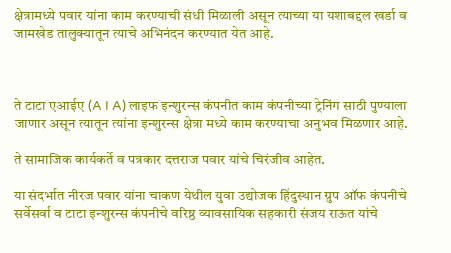क्षेत्रामध्ये पवार यांना काम करण्याची संधी मिळाली असून त्याच्या या यशाबद्दल खर्डा व जामखेड तालुक्यातून त्याचे अभिनंदन करण्यात येत आहे.



ते टाटा एआईए (A I A) लाइफ इन्शुरन्स कंपनीत काम कंपनीच्या ट्रेनिंग साठी पुण्याला जाणार असून त्यातून त्यांना इन्शुरन्स क्षेत्रा मध्ये काम करण्याचा अनुभव मिळणार आहे.

ते सामाजिक कार्यकर्ते व पत्रकार दत्तराज पवार यांचे चिरंजीव आहेत.

या संदर्भात नीरज पवार यांना चाकण येथील युवा उद्योजक हिंदुस्थान ग्रुप ऑफ कंपनीचे सर्वेसर्वा व टाटा इन्शुरन्स कंपनीचे वरिष्ठ व्यावसायिक सहकारी संजय राऊत यांचे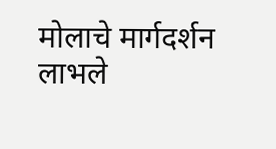मोलाचे मार्गदर्शन लाभले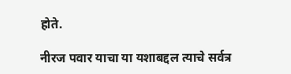होते.

नीरज पवार याचा या यशाबद्दल त्याचे सर्वत्र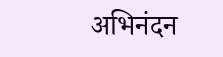अभिनंदन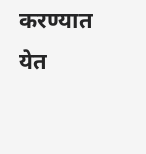करण्यात येत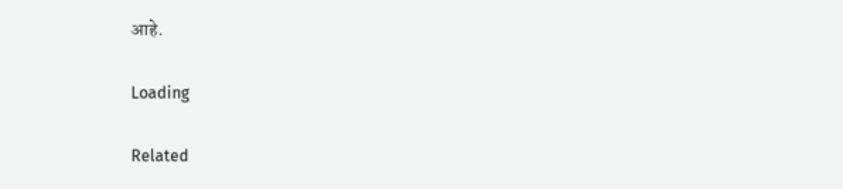आहे.

Loading

Related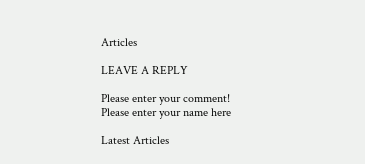Articles

LEAVE A REPLY

Please enter your comment!
Please enter your name here

Latest Articles